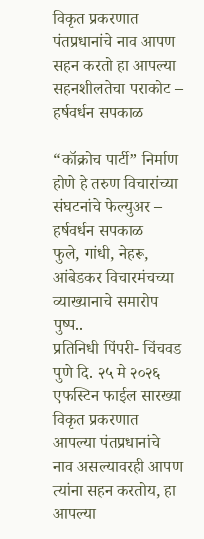विकृत प्रकरणात पंतप्रधानांचे नाव आपण सहन करतो हा आपल्या सहनशीलतेचा पराकोट – हर्षवर्धन सपकाळ

“कॉक्रोच पार्टी” निर्माण होणे हे तरुण विचारांच्या संघटनांचे फेल्युअर – हर्षवर्धन सपकाळ
फुले, गांधी, नेहरू, आंबेडकर विचारमंचच्या व्याख्यानाचे समारोप पुष्प..
प्रतिनिधी पिंपरी- चिंचवड पुणे दि. २५ मे २०२६ एफस्टिन फाईल सारख्या विकृत प्रकरणात आपल्या पंतप्रधानांचे नाव असल्यावरही आपण त्यांना सहन करतोय, हा आपल्या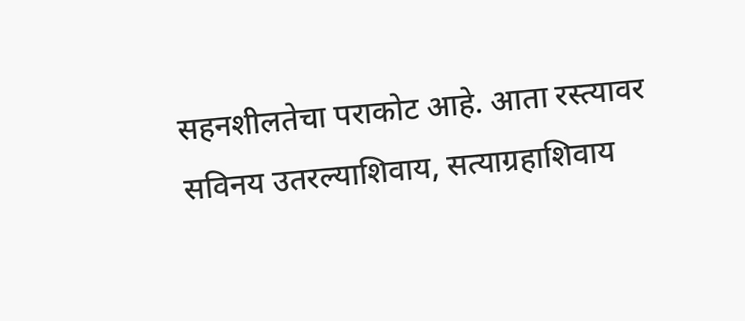सहनशीलतेचा पराकोट आहे. आता रस्त्यावर सविनय उतरल्याशिवाय, सत्याग्रहाशिवाय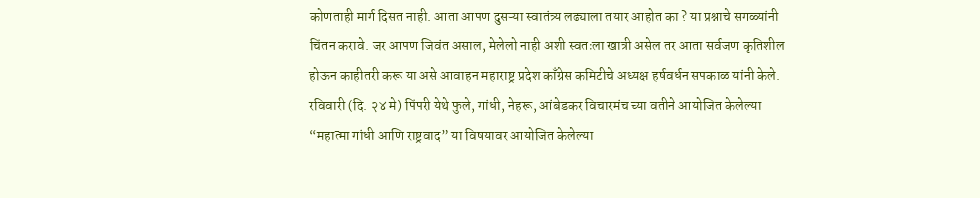कोणताही मार्ग दिसत नाही. आता आपण दुसऱ्या स्वातंत्र्य लढ्याला तयार आहोत का ? या प्रश्नाचे सगळ्यांनी चिंतन करावे. जर आपण जिवंत असाल, मेलेलो नाही अशी स्वतःला खात्री असेल तर आता सर्वजण कृतिशील होऊन काहीतरी करू या असे आवाहन महाराष्ट्र प्रदेश काँग्रेस कमिटीचे अध्यक्ष हर्षवर्धन सपकाळ यांनी केले.
रविवारी (दि. २४ मे) पिंपरी येथे फुले, गांधी, नेहरू, आंबेडकर विचारमंच च्या वतीने आयोजित केलेल्या “महात्मा गांधी आणि राष्ट्रवाद” या विषयावर आयोजित केलेल्या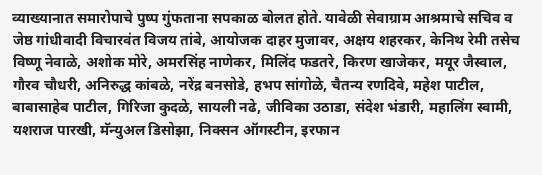व्याख्यानात समारोपाचे पुष्प गुंफताना सपकाळ बोलत होते. यावेळी सेवाग्राम आश्रमाचे सचिव व जेष्ठ गांधीवादी विचारवंत विजय तांबे, आयोजक दाहर मुजावर, अक्षय शहरकर, केनिथ रेमी तसेच विष्णू नेवाळे, अशोक मोरे, अमरसिंह नाणेकर, मिलिंद फडतरे, किरण खाजेकर, मयूर जैस्वाल, गौरव चौधरी, अनिरुद्ध कांबळे, नरेंद्र बनसोडे, हभप सांगोळे, चैतन्य रणदिवे, महेश पाटील, बाबासाहेब पाटील, गिरिजा कुदळे, सायली नढे, जीविका उठाडा, संदेश भंडारी, महालिंग स्वामी, यशराज पारखी, मॅन्युअल डिसोझा, निक्सन ऑगस्टीन, इरफान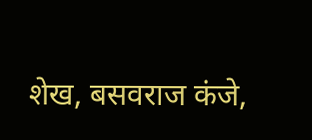शेख, बसवराज कंजे,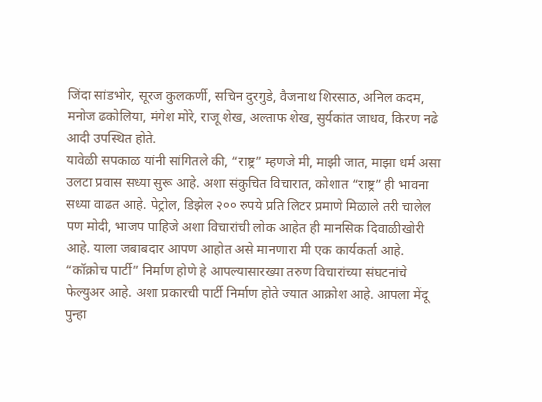जिंदा सांडभोर, सूरज कुलकर्णी, सचिन दुरगुडे, वैजनाथ शिरसाठ, अनिल कदम, मनोज ढकोलिया, मंगेश मोरे, राजू शेख, अल्ताफ शेख, सुर्यकांत जाधव, किरण नढे आदी उपस्थित होते.
यावेळी सपकाळ यांनी सांगितले की, “राष्ट्र” म्हणजे मी, माझी जात, माझा धर्म असा उलटा प्रवास सध्या सुरू आहे. अशा संकुचित विचारात, कोशात “राष्ट्र” ही भावना सध्या वाढत आहे. पेट्रोल, डिझेल २०० रुपये प्रति लिटर प्रमाणे मिळाले तरी चालेल पण मोदी, भाजप पाहिजे अशा विचारांची लोक आहेत ही मानसिक दिवाळीखोरी आहे. याला जबाबदार आपण आहोत असे मानणारा मी एक कार्यकर्ता आहे. “कॉक्रोच पार्टी” निर्माण होणे हे आपल्यासारख्या तरुण विचारांच्या संघटनांचे फेल्युअर आहे. अशा प्रकारची पार्टी निर्माण होते ज्यात आक्रोश आहे. आपला मेंदू पुन्हा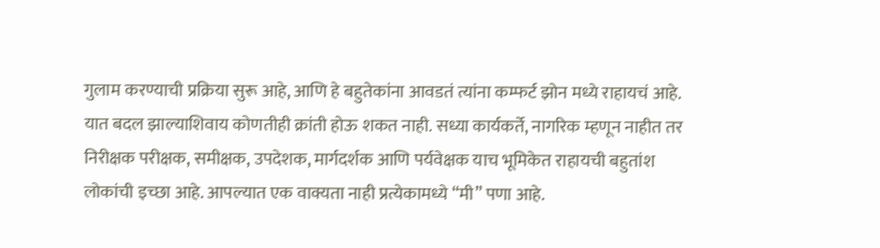गुलाम करण्याची प्रक्रिया सुरू आहे, आणि हे बहुतेकांना आवडतं त्यांना कम्फर्ट झोन मध्ये राहायचं आहे. यात बदल झाल्याशिवाय कोणतीही क्रांती होऊ शकत नाही. सध्या कार्यकर्ते, नागरिक म्हणून नाहीत तर निरीक्षक परीक्षक, समीक्षक, उपदेशक, मार्गदर्शक आणि पर्यवेक्षक याच भूमिकेत राहायची बहुतांश लोकांची इच्छा आहे. आपल्यात एक वाक्यता नाही प्रत्येकामध्ये “मी” पणा आहे.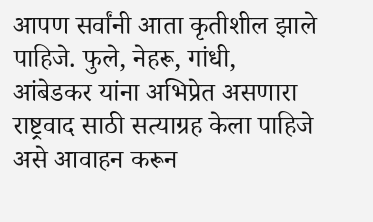आपण सर्वांनी आता कृतीशील झाले पाहिजे. फुले, नेहरू, गांधी, आंबेडकर यांना अभिप्रेत असणारा राष्ट्रवाद साठी सत्याग्रह केला पाहिजे असे आवाहन करून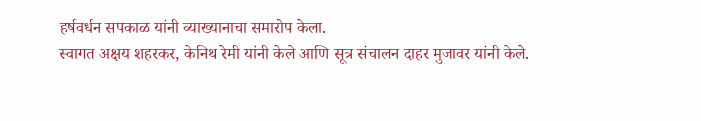हर्षवर्धन सपकाळ यांनी व्याख्यानाचा समारोप केला.
स्वागत अक्षय शहरकर, केनिथ रेमी यांनी केले आणि सूत्र संचालन दाहर मुजावर यांनी केले.